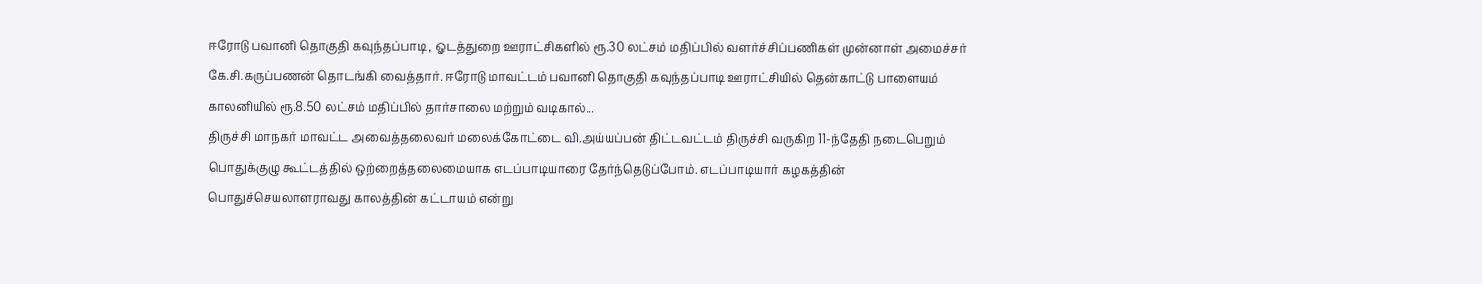ஈரோடு பவானி தொகுதி கவுந்தப்பாடி, ஓடத்துறை ஊராட்சிகளில் ரூ.30 லட்சம் மதிப்பில் வளர்ச்சிப்பணிகள் முன்னாள் அமைச்சர் கே.சி.கருப்பணன் தொடங்கி வைத்தார். ஈரோடு மாவட்டம் பவானி தொகுதி கவுந்தப்பாடி ஊராட்சியில் தென்காட்டு பாளையம் காலனியில் ரூ.8.50 லட்சம் மதிப்பில் தார்சாலை மற்றும் வடிகால்...
திருச்சி மாநகர் மாவட்ட அவைத்தலைவர் மலைக்கோட்டை வி.அய்யப்பன் திட்டவட்டம் திருச்சி வருகிற 11-ந்தேதி நடைபெறும் பொதுக்குழு கூட்டத்தில் ஒற்றைத்தலைமையாக எடப்பாடியாரை தேர்ந்தெடுப்போம். எடப்பாடியார் கழகத்தின் பொதுச்செயலாளராவது காலத்தின் கட்டாயம் என்று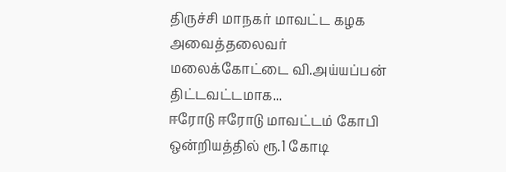திருச்சி மாநகர் மாவட்ட கழக அவைத்தலைவர் மலைக்கோட்டை வி.அய்யப்பன் திட்டவட்டமாக...
ஈரோடு ஈரோடு மாவட்டம் கோபி ஒன்றியத்தில் ரூ.1 கோடி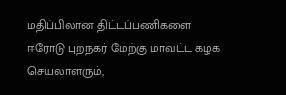மதிப்பிலான திட்டப்பணிகளை ஈரோடு புறநகர் மேற்கு மாவட்ட கழக செயலாளரும்,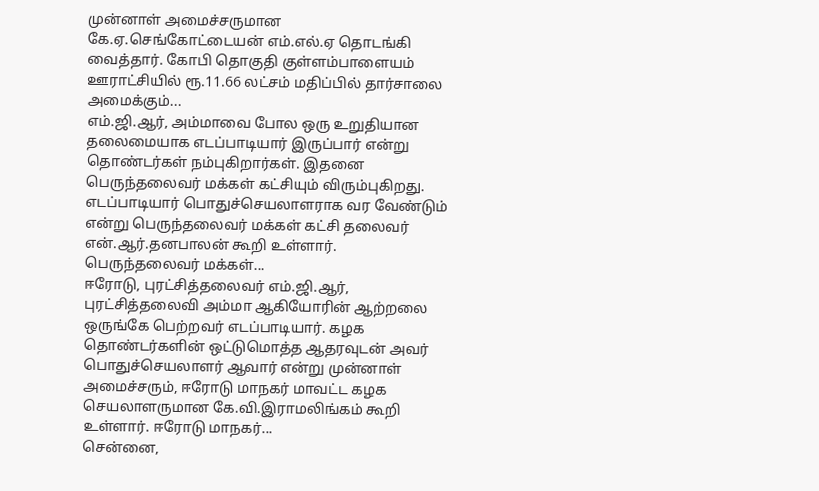முன்னாள் அமைச்சருமான கே.ஏ.செங்கோட்டையன் எம்.எல்.ஏ தொடங்கி வைத்தார். கோபி தொகுதி குள்ளம்பாளையம் ஊராட்சியில் ரூ.11.66 லட்சம் மதிப்பில் தார்சாலை அமைக்கும்...
எம்.ஜி.ஆர், அம்மாவை போல ஒரு உறுதியான தலைமையாக எடப்பாடியார் இருப்பார் என்று தொண்டர்கள் நம்புகிறார்கள். இதனை பெருந்தலைவர் மக்கள் கட்சியும் விரும்புகிறது. எடப்பாடியார் பொதுச்செயலாளராக வர வேண்டும் என்று பெருந்தலைவர் மக்கள் கட்சி தலைவர் என்.ஆர்.தனபாலன் கூறி உள்ளார். பெருந்தலைவர் மக்கள்...
ஈரோடு, புரட்சித்தலைவர் எம்.ஜி.ஆர், புரட்சித்தலைவி அம்மா ஆகியோரின் ஆற்றலை ஒருங்கே பெற்றவர் எடப்பாடியார். கழக தொண்டர்களின் ஒட்டுமொத்த ஆதரவுடன் அவர் பொதுச்செயலாளர் ஆவார் என்று முன்னாள் அமைச்சரும், ஈரோடு மாநகர் மாவட்ட கழக செயலாளருமான கே.வி.இராமலிங்கம் கூறி உள்ளார். ஈரோடு மாநகர்...
சென்னை,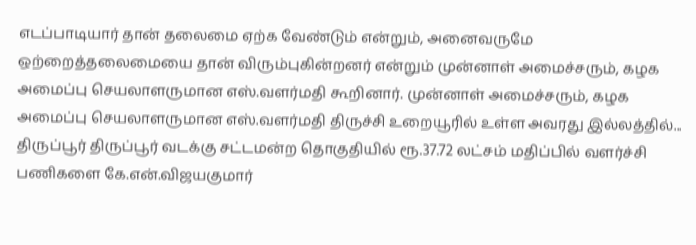எடப்பாடியார் தான் தலைமை ஏற்க வேண்டும் என்றும், அனைவருமே ஒற்றைத்தலைமையை தான் விரும்புகின்றனர் என்றும் முன்னாள் அமைச்சரும், கழக அமைப்பு செயலாளருமான எஸ்.வளர்மதி கூறினார். முன்னாள் அமைச்சரும், கழக அமைப்பு செயலாளருமான எஸ்.வளர்மதி திருச்சி உறையூரில் உள்ள அவரது இல்லத்தில்...
திருப்பூர் திருப்பூர் வடக்கு சட்டமன்ற தொகுதியில் ரூ.37.72 லட்சம் மதிப்பில் வளர்ச்சி பணிகளை கே.என்.விஜயகுமார்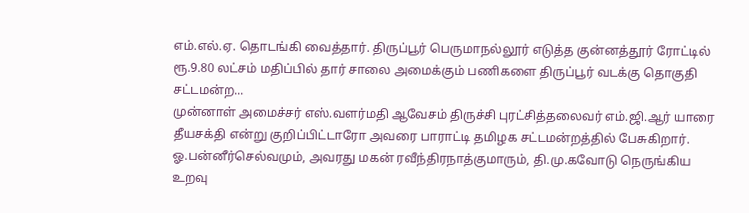எம்.எல்.ஏ. தொடங்கி வைத்தார். திருப்பூர் பெருமாநல்லூர் எடுத்த குன்னத்தூர் ரோட்டில் ரூ.9.80 லட்சம் மதிப்பில் தார் சாலை அமைக்கும் பணிகளை திருப்பூர் வடக்கு தொகுதி சட்டமன்ற...
முன்னாள் அமைச்சர் எஸ்.வளர்மதி ஆவேசம் திருச்சி புரட்சித்தலைவர் எம்.ஜி.ஆர் யாரை தீயசக்தி என்று குறிப்பிட்டாரோ அவரை பாராட்டி தமிழக சட்டமன்றத்தில் பேசுகிறார். ஓ.பன்னீர்செல்வமும், அவரது மகன் ரவீந்திரநாத்குமாரும், தி.மு.கவோடு நெருங்கிய உறவு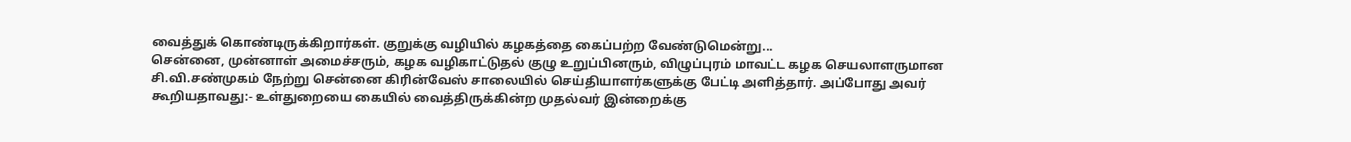வைத்துக் கொண்டிருக்கிறார்கள். குறுக்கு வழியில் கழகத்தை கைப்பற்ற வேண்டுமென்று...
சென்னை, முன்னாள் அமைச்சரும், கழக வழிகாட்டுதல் குழு உறுப்பினரும், விழுப்புரம் மாவட்ட கழக செயலாளருமான சி.வி.சண்முகம் நேற்று சென்னை கிரின்வேஸ் சாலையில் செய்தியாளர்களுக்கு பேட்டி அளித்தார். அப்போது அவர் கூறியதாவது:- உள்துறையை கையில் வைத்திருக்கின்ற முதல்வர் இன்றைக்கு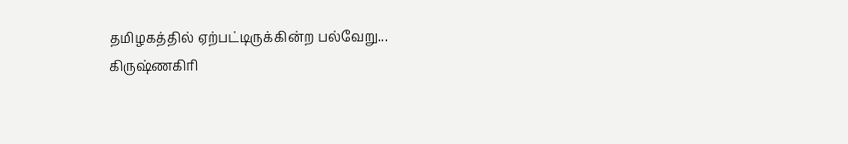தமிழகத்தில் ஏற்பட்டிருக்கின்ற பல்வேறு...
கிருஷ்ணகிரி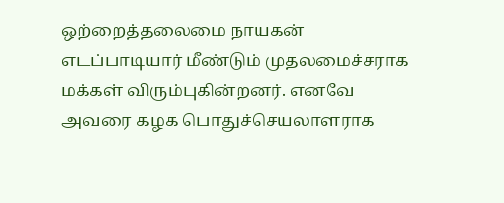ஒற்றைத்தலைமை நாயகன் எடப்பாடியார் மீண்டும் முதலமைச்சராக மக்கள் விரும்புகின்றனர். எனவே அவரை கழக பொதுச்செயலாளராக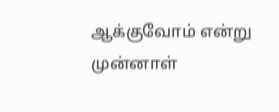ஆக்குவோம் என்று முன்னாள்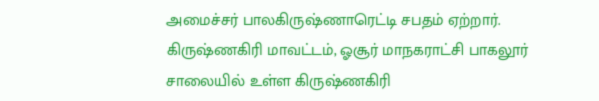அமைச்சர் பாலகிருஷ்ணாரெட்டி சபதம் ஏற்றார். கிருஷ்ணகிரி மாவட்டம், ஓசூர் மாநகராட்சி பாகலூர் சாலையில் உள்ள கிருஷ்ணகிரி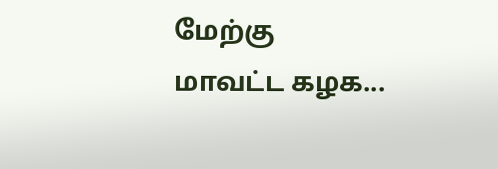மேற்கு மாவட்ட கழக...